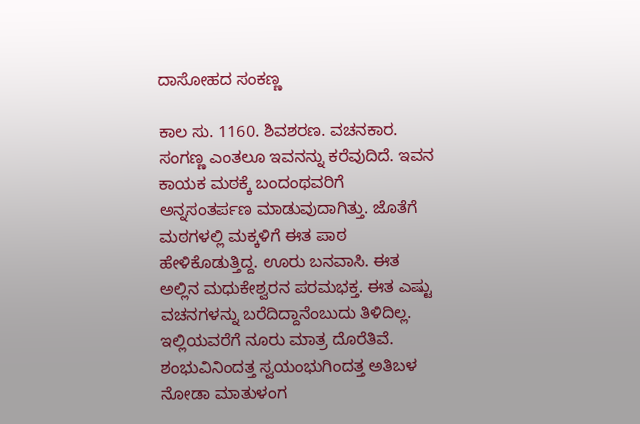ದಾಸೋಹದ ಸಂಕಣ್ಣ

ಕಾಲ ಸು. 1160. ಶಿವಶರಣ. ವಚನಕಾರ. ಸಂಗಣ್ಣ ಎಂತಲೂ ಇವನನ್ನು ಕರೆವುದಿದೆ. ಇವನ ಕಾಯಕ ಮಠಕ್ಕೆ ಬಂದಂಥವರಿಗೆ ಅನ್ನಸಂತರ್ಪಣ ಮಾಡುವುದಾಗಿತ್ತು. ಜೊತೆಗೆ ಮಠಗಳಲ್ಲಿ ಮಕ್ಕಳಿಗೆ ಈತ ಪಾಠ ಹೇಳಿಕೊಡುತ್ತಿದ್ದ. ಊರು ಬನವಾಸಿ. ಈತ ಅಲ್ಲಿನ ಮಧುಕೇಶ್ವರನ ಪರಮಭಕ್ತ. ಈತ ಎಷ್ಟು ವಚನಗಳನ್ನು ಬರೆದಿದ್ದಾನೆಂಬುದು ತಿಳಿದಿಲ್ಲ. ಇಲ್ಲಿಯವರೆಗೆ ನೂರು ಮಾತ್ರ ದೊರೆತಿವೆ. ಶಂಭುವಿನಿಂದತ್ತ ಸ್ವಯಂಭುಗಿಂದತ್ತ ಅತಿಬಳ ನೋಡಾ ಮಾತುಳಂಗ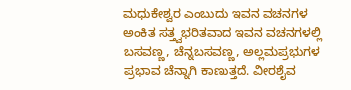ಮಧುಕೇಶ್ವರ ಎಂಬುದು ಇವನ ವಚನಗಳ ಅಂಕಿತ ಸತ್ತ್ವಭರಿತವಾದ ಇವನ ವಚನಗಳಲ್ಲಿ ಬಸವಣ್ಣ, ಚೆನ್ನಬಸವಣ್ಣ, ಅಲ್ಲಮಪ್ರಭುಗಳ ಪ್ರಭಾವ ಚೆನ್ನಾಗಿ ಕಾಣುತ್ತದೆ. ವೀರಶೈವ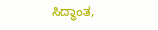ಸಿದ್ಧಾಂತ,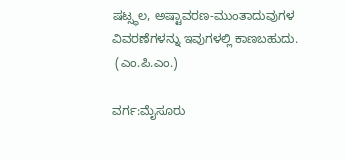ಷಟ್ಸ್ಥಲ, ಅಷ್ಟಾವರಣ-ಮುಂತಾದುವುಗಳ ವಿವರಣೆಗಳನ್ನು ಇವುಗಳಲ್ಲಿ ಕಾಣಬಹುದು.
 (ಎಂ.ಪಿ.ಎಂ.)

ವರ್ಗ:ಮೈಸೂರು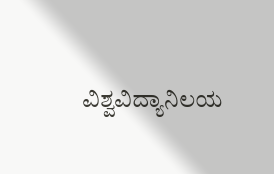ವಿಶ್ವವಿದ್ಯಾನಿಲಯ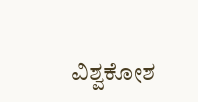ವಿಶ್ವಕೋಶ